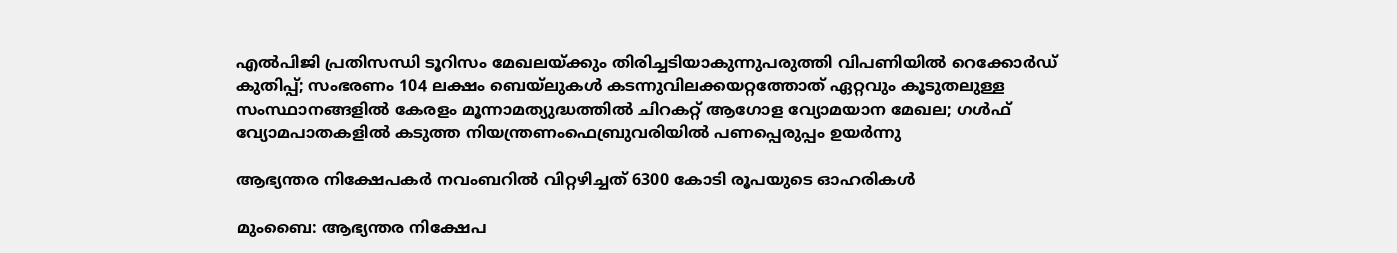എല്‍പിജി പ്രതിസന്ധി ടൂറിസം മേഖലയ്ക്കും തിരിച്ചടിയാകുന്നുപരുത്തി വിപണിയില്‍ റെക്കോര്‍ഡ് കുതിപ്പ്; സംഭരണം 104 ലക്ഷം ബെയ്‌ലുകള്‍ കടന്നുവിലക്കയറ്റത്തോത് ഏറ്റവും കൂടുതലുള്ള സംസ്ഥാനങ്ങളിൽ കേരളം മൂന്നാമത്യുദ്ധത്തില്‍ ചിറകറ്റ് ആഗോള വ്യോമയാന മേഖല; ഗള്‍ഫ് വ്യോമപാതകളില്‍ കടുത്ത നിയന്ത്രണംഫെബ്രുവരിയിൽ പണപ്പെരുപ്പം ഉയർന്നു

ആഭ്യന്തര നിക്ഷേപകര്‍ നവംബറില്‍ വിറ്റഴിച്ചത് 6300 കോടി രൂപയുടെ ഓഹരികള്‍

മുംബൈ: ആഭ്യന്തര നിക്ഷേപ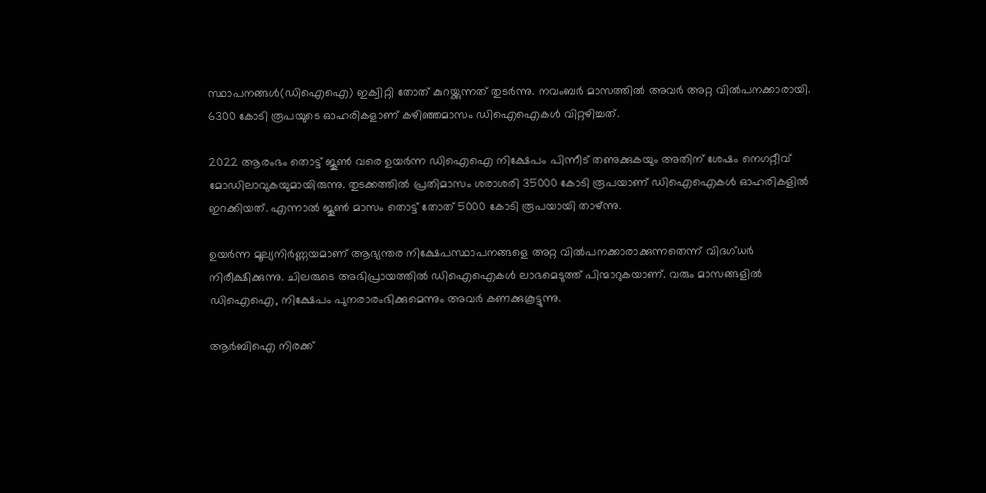സ്ഥാപനങ്ങള്‍(ഡിഐഐ) ഇക്വിറ്റി തോത് കുറയ്ക്കുന്നത് തുടര്‍ന്നു. നവംബര്‍ മാസത്തില്‍ അവര്‍ അറ്റ വില്‍പനക്കാരായി. 6300 കോടി രൂപയുടെ ഓഹരികളാണ് കഴിഞ്ഞമാസം ഡിഐഐകള്‍ വിറ്റഴിച്ചത്.

2022 ആരംഭം തൊട്ട് ജൂണ്‍ വരെ ഉയര്‍ന്ന ഡിഐഐ നിക്ഷേപം പിന്നീട് തണുക്കുകയും അതിന് ശേഷം നെഗറ്റീവ് മോഡിലാവുകയുമായിരുന്നു. തുടക്കത്തില്‍ പ്രതിമാസം ശരാശരി 35000 കോടി രൂപയാണ് ഡിഐഐകള്‍ ഓഹരികളില്‍ ഇറക്കിയത്. എന്നാല്‍ ജൂണ്‍ മാസം തൊട്ട് തോത് 5000 കോടി രൂപയായി താഴ്ന്നു.

ഉയര്‍ന്ന മൂല്യനിര്‍ണ്ണയമാണ് ആഭ്യന്തര നിക്ഷേപസ്ഥാപനങ്ങളെ അറ്റ വില്‍പനക്കാരാക്കുന്നതെന്ന് വിദഗ്ധര്‍ നിരീക്ഷിക്കുന്നു. ചിലരുടെ അഭിപ്രായത്തില്‍ ഡിഐഐകള്‍ ലാഭമെടുത്ത് പിന്മാറുകയാണ്. വരും മാസങ്ങളില്‍ ഡിഐഐ, നിക്ഷേപം പുനരാരംഭിക്കുമെന്നും അവര്‍ കണക്കുകൂട്ടുന്നു.

ആര്‍ബിഐ നിരക്ക്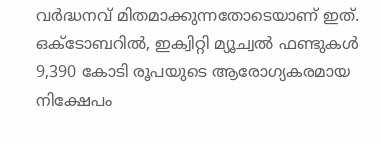വര്‍ദ്ധനവ് മിതമാക്കുന്നതോടെയാണ് ഇത്. ഒക്ടോബറില്‍, ഇക്വിറ്റി മ്യൂച്വല്‍ ഫണ്ടുകള്‍ 9,390 കോടി രൂപയുടെ ആരോഗ്യകരമായ നിക്ഷേപം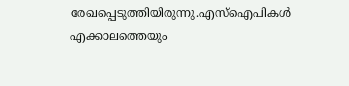രേഖപ്പെടുത്തിയിരുന്നു.എസ്ഐപികള്‍ എക്കാലത്തെയും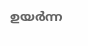ഉയര്‍ന്ന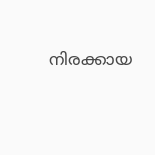നിരക്കായ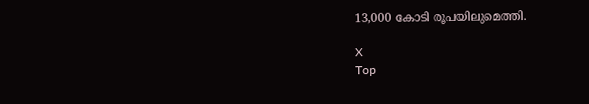13,000 കോടി രൂപയിലുമെത്തി.

X
Top